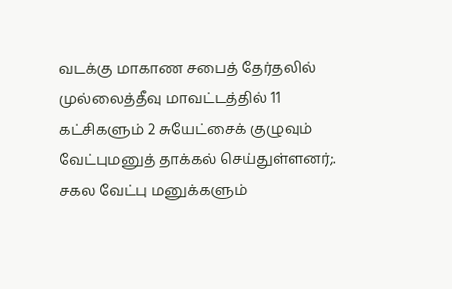வடக்கு மாகாண சபைத் தேர்தலில் முல்லைத்தீவு மாவட்டத்தில் 11 கட்சிகளும் 2 சுயேட்சைக் குழுவும் வேட்புமனுத் தாக்கல் செய்துள்ளனர்;. சகல வேட்பு மனுக்களும்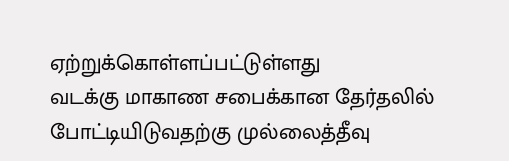ஏற்றுக்கொள்ளப்பட்டுள்ளது
வடக்கு மாகாண சபைக்கான தேர்தலில் போட்டியிடுவதற்கு முல்லைத்தீவு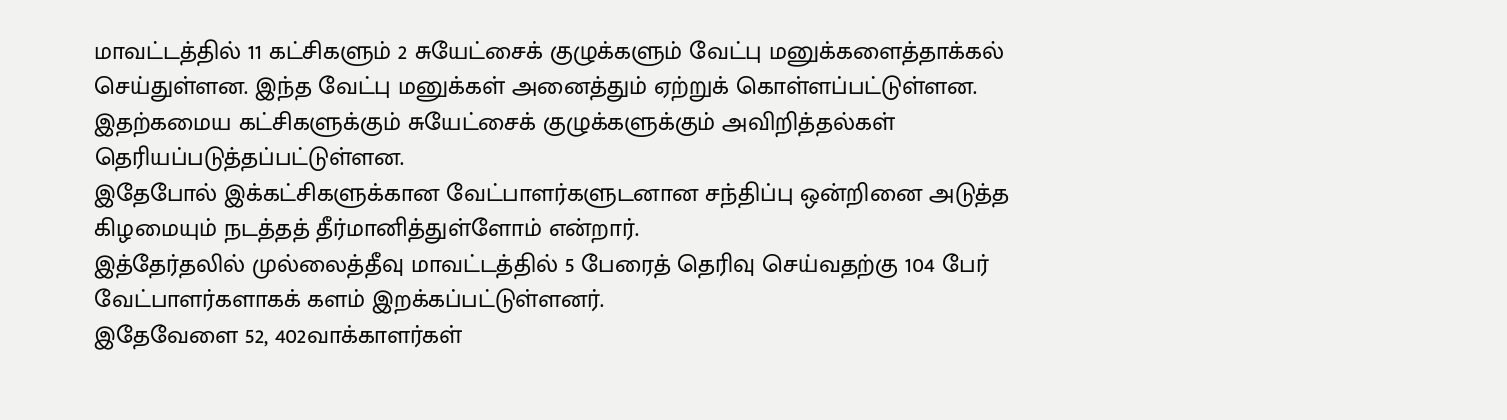மாவட்டத்தில் 11 கட்சிகளும் 2 சுயேட்சைக் குழுக்களும் வேட்பு மனுக்களைத்தாக்கல் செய்துள்ளன. இந்த வேட்பு மனுக்கள் அனைத்தும் ஏற்றுக் கொள்ளப்பட்டுள்ளன. இதற்கமைய கட்சிகளுக்கும் சுயேட்சைக் குழுக்களுக்கும் அவிறித்தல்கள் தெரியப்படுத்தப்பட்டுள்ளன.
இதேபோல் இக்கட்சிகளுக்கான வேட்பாளர்களுடனான சந்திப்பு ஒன்றினை அடுத்த கிழமையும் நடத்தத் தீர்மானித்துள்ளோம் என்றார்.
இத்தேர்தலில் முல்லைத்தீவு மாவட்டத்தில் 5 பேரைத் தெரிவு செய்வதற்கு 104 பேர் வேட்பாளர்களாகக் களம் இறக்கப்பட்டுள்ளனர்.
இதேவேளை 52, 402வாக்காளர்கள்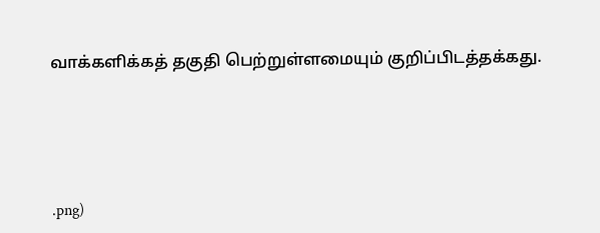வாக்களிக்கத் தகுதி பெற்றுள்ளமையும் குறிப்பிடத்தக்கது.





.png)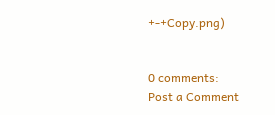+-+Copy.png)


0 comments:
Post a Comment